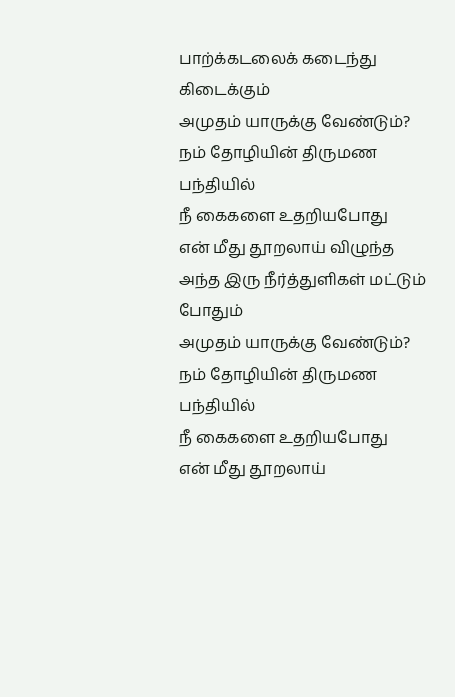பாற்க்கடலைக் கடைந்து கிடைக்கும்
அமுதம் யாருக்கு வேண்டும்?
நம் தோழியின் திருமண பந்தியில்
நீ கைகளை உதறியபோது
என் மீது தூறலாய் விழுந்த
அந்த இரு நீர்த்துளிகள் மட்டும் போதும்
அமுதம் யாருக்கு வேண்டும்?
நம் தோழியின் திருமண பந்தியில்
நீ கைகளை உதறியபோது
என் மீது தூறலாய்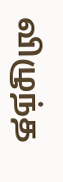விழுந்த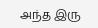அந்த இரு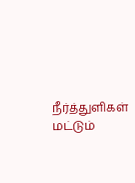நீர்த்துளிகள் மட்டும்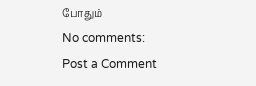போதும்
No comments:
Post a Comment